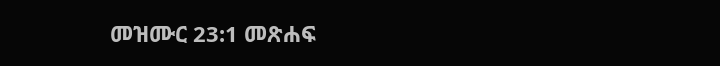መዝሙር 23:1 መጽሐፍ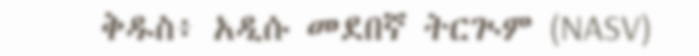ቅዱስ፥ አዲሱ መደበኛ ትርጒም (NASV)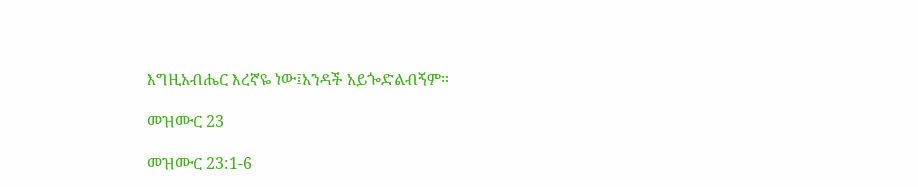እግዚአብሔር እረኛዬ ነው፤አንዳች አይጐድልብኝም።

መዝሙር 23

መዝሙር 23:1-6